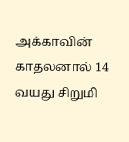அக்காவின் காதலனால் 14 வயது சிறுமி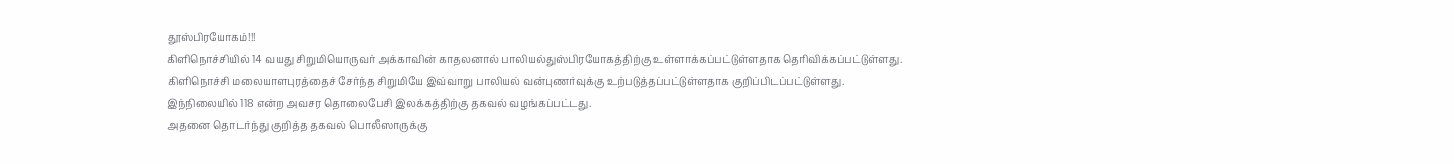தூஸ்பிரயோகம்!!!
கிளிநொச்சியில் 14 வயது சிறுமியொருவர் அக்காவின் காதலனால் பாலியல்துஸ்பிரயோகத்திற்கு உள்ளாக்கப்பட்டுள்ளதாக தெரிவிக்கப்பட்டுள்ளது.
கிளிநொச்சி மலையாளபுரத்தைச் சேர்ந்த சிறுமியே இவ்வாறு பாலியல் வன்புணர்வுக்கு உற்படுத்தப்பட்டுள்ளதாக குறிப்பிடப்பட்டுள்ளது.
இந்நிலையில் 118 என்ற அவசர தொலைபேசி இலக்கத்திற்கு தகவல் வழங்கப்பட்டது.
அதனை தொடர்ந்து குறித்த தகவல் பொலீஸாருக்கு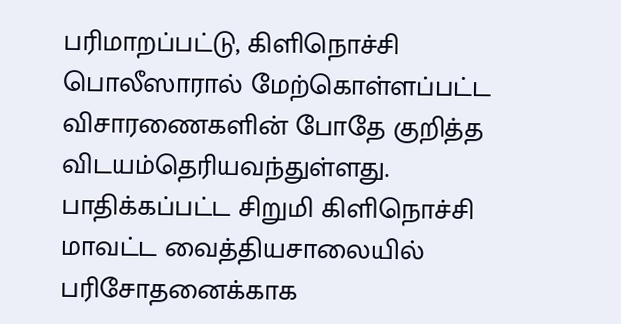பரிமாறப்பட்டு, கிளிநொச்சி பொலீஸாரால் மேற்கொள்ளப்பட்ட விசாரணைகளின் போதே குறித்த விடயம்தெரியவந்துள்ளது.
பாதிக்கப்பட்ட சிறுமி கிளிநொச்சி மாவட்ட வைத்தியசாலையில் பரிசோதனைக்காக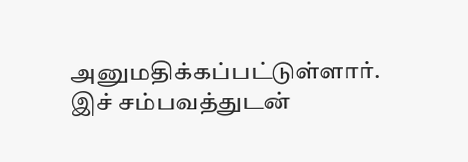அனுமதிக்கப்பட்டுள்ளார்.
இச் சம்பவத்துடன்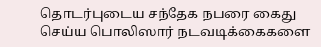தொடர்புடைய சந்தேக நபரை கைது செய்ய பொலிஸார் நடவடிக்கைகளை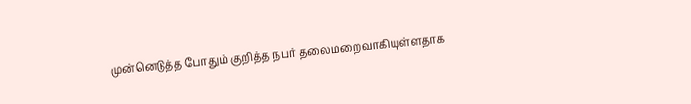முன்னெடுத்த போதும் குறித்த நபர் தலைமறைவாகியுள்ளதாக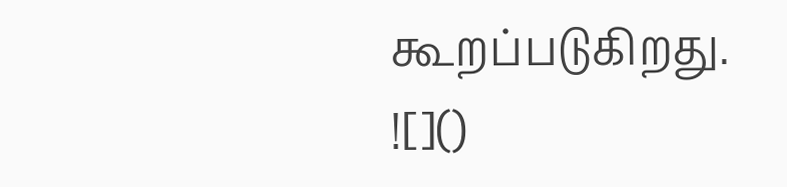கூறப்படுகிறது.
![]()